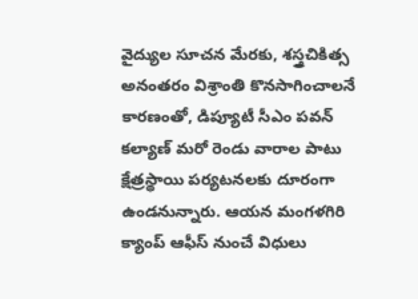వైద్యుల సూచన మేరకు, శస్త్రచికిత్స అనంతరం విశ్రాంతి కొనసాగించాలనే కారణంతో, డిప్యూటీ సీఎం పవన్ కల్యాణ్ మరో రెండు వారాల పాటు క్షేత్రస్థాయి పర్యటనలకు దూరంగా ఉండనున్నారు. ఆయన మంగళగిరి క్యాంప్ ఆఫీస్ నుంచే విధులు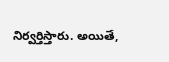నిర్వర్తిస్తారు. అయితే,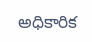అధికారిక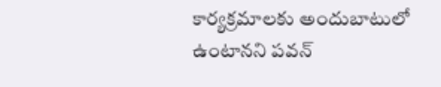కార్యక్రమాలకు అందుబాటులో ఉంటానని పవన్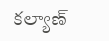కల్యాణ్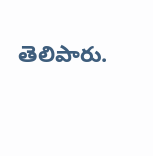తెలిపారు.